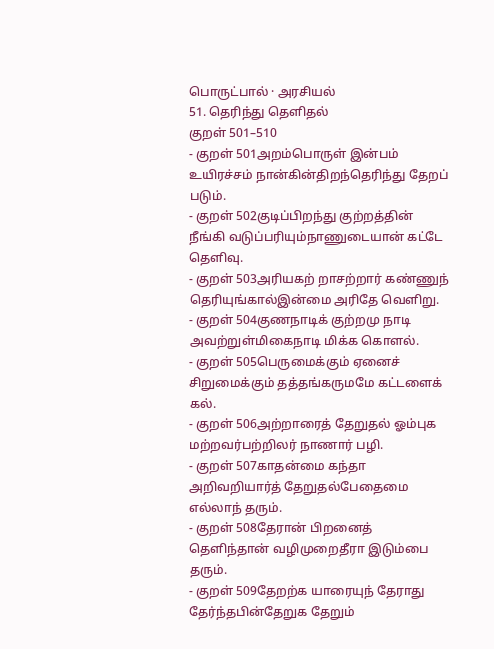பொருட்பால் · அரசியல்
51. தெரிந்து தெளிதல்
குறள் 501–510
- குறள் 501அறம்பொருள் இன்பம் உயிரச்சம் நான்கின்திறந்தெரிந்து தேறப் படும்.
- குறள் 502குடிப்பிறந்து குற்றத்தின் நீங்கி வடுப்பரியும்நாணுடையான் கட்டே தெளிவு.
- குறள் 503அரியகற் றாசற்றார் கண்ணுந் தெரியுங்கால்இன்மை அரிதே வெளிறு.
- குறள் 504குணநாடிக் குற்றமு நாடி அவற்றுள்மிகைநாடி மிக்க கொளல்.
- குறள் 505பெருமைக்கும் ஏனைச் சிறுமைக்கும் தத்தங்கருமமே கட்டளைக் கல்.
- குறள் 506அற்றாரைத் தேறுதல் ஓம்புக மற்றவர்பற்றிலர் நாணார் பழி.
- குறள் 507காதன்மை கந்தா அறிவறியார்த் தேறுதல்பேதைமை எல்லாந் தரும்.
- குறள் 508தேரான் பிறனைத் தெளிந்தான் வழிமுறைதீரா இடும்பை தரும்.
- குறள் 509தேறற்க யாரையுந் தேராது தேர்ந்தபின்தேறுக தேறும்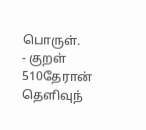பொருள்.
- குறள் 510தேரான் தெளிவுந்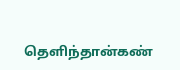தெளிந்தான்கண்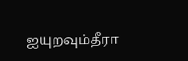ஐயுறவும்தீரா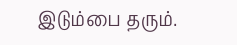இடும்பை தரும்.